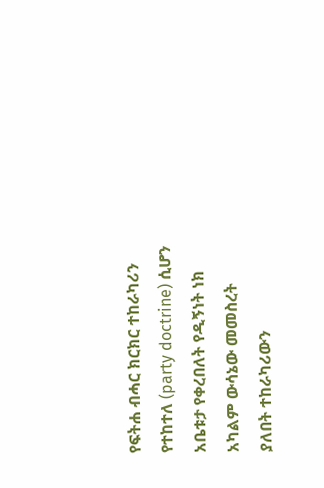የፍትሐ ብሓር ክርክር ተከራካሪን የተከተለ (party doctrine) ሲሆን አቤቱታ የቀረበለት የዲኝነት ነክ አካልም ውሳኔው መመስረት ያለበት ተከራካሪውን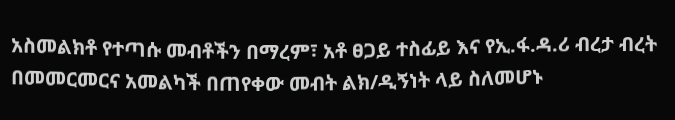አስመልክቶ የተጣሱ መብቶችን በማረም፣ አቶ ፀጋይ ተስፊይ እና የኢ.ፋ.ዳ.ሪ ብረታ ብረት በመመርመርና አመልካች በጠየቀው መብት ልክ/ዲኝነት ላይ ስለመሆኑ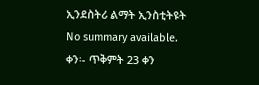ኢንደስትሪ ልማት ኢንስቲትዩት
No summary available.
ቀን፡- ጥቅምት 23 ቀን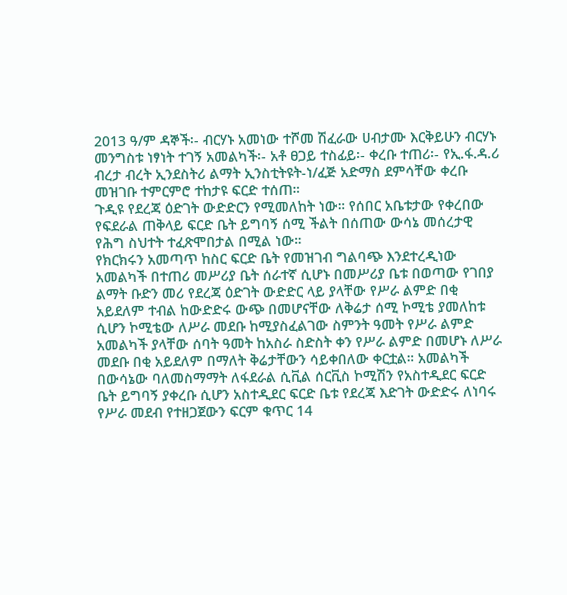2013 ዓ/ም ዳኞች፡- ብርሃኑ አመነው ተሾመ ሽፈራው ሀብታሙ እርቅይሁን ብርሃኑ መንግስቱ ነፃነት ተገኝ አመልካች፡- አቶ ፀጋይ ተስፊይ፡- ቀረቡ ተጠሪ፡- የኢ.ፋ.ዳ.ሪ ብረታ ብረት ኢንደስትሪ ልማት ኢንስቲትዩት-ነ/ፈጅ አድማስ ደምሳቸው ቀረቡ መዝገቡ ተምርምሮ ተከታዩ ፍርድ ተሰጠ።
ጉዲዩ የደረጃ ዕድገት ውድድርን የሚመለከት ነው። የሰበር አቤቱታው የቀረበው የፍደራል ጠቅላይ ፍርድ ቤት ይግባኝ ሰሚ ችልት በሰጠው ውሳኔ መሰረታዊ የሕግ ስህተት ተፈጽሞበታል በሚል ነው።
የክርክሩን አመጣጥ ከስር ፍርድ ቤት የመዝገብ ግልባጭ እንደተረዲነው አመልካች በተጠሪ መሥሪያ ቤት ሰራተኛ ሲሆኑ በመሥሪያ ቤቱ በወጣው የገበያ ልማት ቡድን መሪ የደረጃ ዕድገት ውድድር ላይ ያላቸው የሥራ ልምድ በቂ አይደለም ተብል ከውድድሩ ውጭ በመሆናቸው ለቅሬታ ሰሚ ኮሚቴ ያመለከቱ ሲሆን ኮሚቴው ለሥራ መደቡ ከሚያስፈልገው ስምንት ዓመት የሥራ ልምድ አመልካች ያላቸው ሰባት ዓመት ከአስራ ስድስት ቀን የሥራ ልምድ በመሆኑ ለሥራ መደቡ በቂ አይደለም በማለት ቅሬታቸውን ሳይቀበለው ቀርቷል። አመልካች በውሳኔው ባለመስማማት ለፋደራል ሲቪል ሰርቪስ ኮሚሽን የአስተዲደር ፍርድ ቤት ይግባኝ ያቀረቡ ሲሆን አስተዲደር ፍርድ ቤቱ የደረጃ እድገት ውድድሩ ለነባሩ የሥራ መደብ የተዘጋጀውን ፍርም ቁጥር 14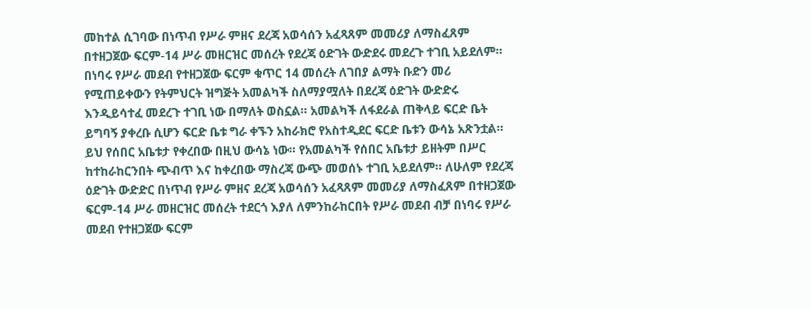መከተል ሲገባው በነጥብ የሥራ ምዘና ደረጃ አወሳሰን አፈጻጸም መመሪያ ለማስፈጸም በተዘጋጀው ፍርም-14 ሥራ መዘርዝር መሰረት የደረጃ ዕድገት ውድደሩ መደረጉ ተገቢ አይደለም። በነባሩ የሥራ መደብ የተዘጋጀው ፍርም ቁጥር 14 መሰረት ለገበያ ልማት ቡድን መሪ የሚጠይቀውን የትምህርት ዝግጅት አመልካች ስለማያሟለት በደረጃ ዕድገት ውድድሩ እንዲይሳተፈ መደረጉ ተገቢ ነው በማለት ወስኗል። አመልካች ለፋደራል ጠቅላይ ፍርድ ቤት ይግባኝ ያቀረቡ ሲሆን ፍርድ ቤቱ ግራ ቀኙን አከራክሮ የአስተዲደር ፍርድ ቤቱን ውሳኔ አጽንቷል።
ይህ የሰበር አቤቱታ የቀረበው በዚህ ውሳኔ ነው። የአመልካች የሰበር አቤቱታ ይዘትም በሥር ከተከራከርንበት ጭብጥ እና ከቀረበው ማስረጃ ውጭ መወሰኑ ተገቢ አይደለም። ለሁለም የደረጃ ዕድገት ውድድር በነጥብ የሥራ ምዘና ደረጃ አወሳሰን አፈጻጸም መመሪያ ለማስፈጸም በተዘጋጀው ፍርም-14 ሥራ መዘርዝር መሰረት ተደርጎ እያለ ለምንከራከርበት የሥራ መደብ ብቻ በነባሩ የሥራ መደብ የተዘጋጀው ፍርም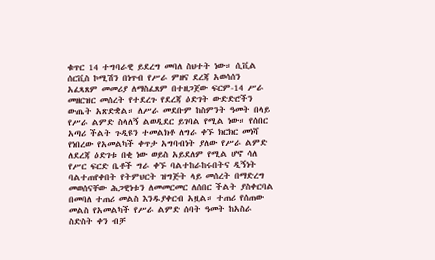ቁጥር 14 ተግባራዊ ይደረግ መባለ ስህተት ነው። ሲቪል ሰርቪስ ኮሚሽን በነጥብ የሥራ ምዘና ደረጃ አወሳሰን አፈጻጸም መመሪያ ለማስፈጸም በተዘጋጀው ፍርም-14 ሥራ መዘርዝር መሰረት የተደረጉ የደረጃ ዕድገት ውድድሮችን ውጤት አጽድቋል። ለሥራ መደቡም ከስምንት ዓመት በላይ የሥራ ልምድ ስላለኝ ልወዲደር ይገባል የሚል ነው። የሰበር አጣሪ ችልት ጉዲዩን ተመልክቶ ለግራ ቀኙ ክርክር መነሻ የነበረው የአመልካች ቀጥታ አግባብነት ያለው የሥራ ልምድ ለደረጃ ዕድገቱ በቂ ነው ወይስ አይደለም የሚል ሆኖ ሳለ የሥር ፍርድ ቤቶች ግራ ቀኙ ባልተከራከሩበትና ዲኝነት ባልተጠየቀበት የትምህርት ዝግጅት ላይ መሰረት በማድረግ መወሰናቸው ሕጋዊነቱን ለመመርመር ለሰበር ችልት ያስቀርባል በመባለ ተጠሪ መልስ እንዱያቀርብ አዟል። ተጠሪ የሰጠው መልስ የአመልካች የሥራ ልምድ ሰባት ዓመት ከአስራ ስድስት ቀን ብቻ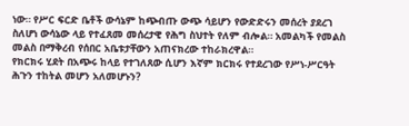ነው። የሥር ፍርድ ቤቶች ውሳኔም ከጭብጡ ውጭ ሳይሆን የውድድሩን መሰረት ያደረገ ስለሆነ ውሳኔው ላይ የተፈጸመ መሰረታዊ የሕግ ስህተት የለም ብሎል። አመልካች የመልስ መልስ በማቅረብ የሰበር አቤቱታቸውን አጠናክረው ተከራክረዋል።
የክርክሩ ሂደት በአጭሩ ከላይ የተገለጸው ሲሆን እኛም ክርክሩ የተደረገው የሥነ-ሥርዓት ሕጉን ተከትል መሆን አለመሆኑን?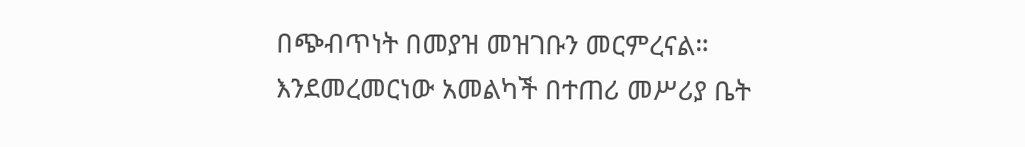በጭብጥነት በመያዝ መዝገቡን መርምረናል።
እንደመረመርነው አመልካች በተጠሪ መሥሪያ ቤት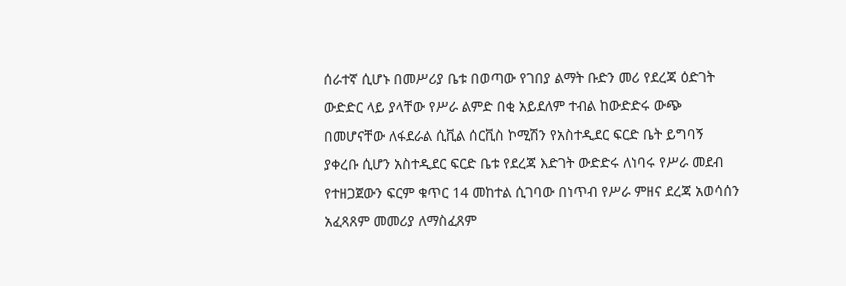ሰራተኛ ሲሆኑ በመሥሪያ ቤቱ በወጣው የገበያ ልማት ቡድን መሪ የደረጃ ዕድገት ውድድር ላይ ያላቸው የሥራ ልምድ በቂ አይደለም ተብል ከውድድሩ ውጭ በመሆናቸው ለፋደራል ሲቪል ሰርቪስ ኮሚሽን የአስተዲደር ፍርድ ቤት ይግባኝ ያቀረቡ ሲሆን አስተዲደር ፍርድ ቤቱ የደረጃ እድገት ውድድሩ ለነባሩ የሥራ መደብ የተዘጋጀውን ፍርም ቁጥር 14 መከተል ሲገባው በነጥብ የሥራ ምዘና ደረጃ አወሳሰን አፈጻጸም መመሪያ ለማስፈጸም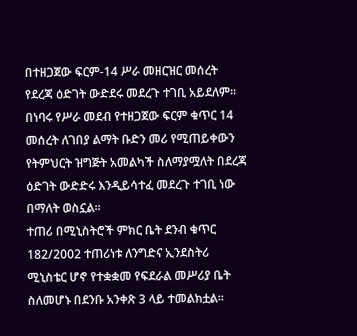በተዘጋጀው ፍርም-14 ሥራ መዘርዝር መሰረት የደረጃ ዕድገት ውድደሩ መደረጉ ተገቢ አይደለም።
በነባሩ የሥራ መደብ የተዘጋጀው ፍርም ቁጥር 14 መሰረት ለገበያ ልማት ቡድን መሪ የሚጠይቀውን የትምህርት ዝግጅት አመልካች ስለማያሟለት በደረጃ ዕድገት ውድድሩ እንዲይሳተፈ መደረጉ ተገቢ ነው በማለት ወስኗል።
ተጠሪ በሚኒስትሮች ምክር ቤት ደንብ ቁጥር 182/2002 ተጠሪነቱ ለንግድና ኢንደስትሪ ሚኒስቴር ሆኖ የተቋቋመ የፍደራል መሥሪያ ቤት ስለመሆኑ በደንቡ አንቀጽ 3 ላይ ተመልክቷል።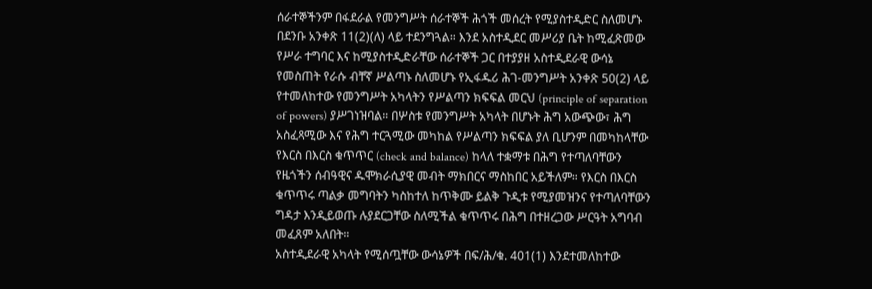ሰራተኞችንም በፋደራል የመንግሥት ሰራተኞች ሕጎች መሰረት የሚያስተዲድር ስለመሆኑ በደንቡ አንቀጽ 11(2)(ለ) ላይ ተደንግጓል። እንደ አስተዲደር መሥሪያ ቤት ከሚፈጽመው የሥራ ተግባር እና ከሚያስተዲድራቸው ሰራተኞች ጋር በተያያዘ አስተዲደራዊ ውሳኔ የመስጠት የራሱ ብቸኛ ሥልጣኑ ስለመሆኑ የኢፋዱሪ ሕገ-መንግሥት አንቀጽ 50(2) ላይ የተመለከተው የመንግሥት አካላትን የሥልጣን ክፍፍል መርህ (principle of separation of powers) ያሥገነዝባል። በሦስቱ የመንግሥት አካላት በሆኑት ሕግ አውጭው፣ ሕግ አስፈጻሚው እና የሕግ ተርጓሚው መካከል የሥልጣን ክፍፍል ያለ ቢሆንም በመካከላቸው የእርስ በእርስ ቁጥጥር (check and balance) ከላለ ተቋማቱ በሕግ የተጣለባቸውን የዜጎችን ሰብዓዊና ዱሞክራሲያዊ መብት ማክበርና ማስከበር አይችለም። የእርስ በእርስ ቁጥጥሩ ጣልቃ መግባትን ካስከተለ ከጥቅሙ ይልቅ ጉዲቱ የሚያመዝንና የተጣለባቸውን ግዳታ እንዲይወጡ ሉያደርጋቸው ስለሚችል ቁጥጥሩ በሕግ በተዘረጋው ሥርዓት አግባብ መፈጸም አለበት።
አስተዲደራዊ አካላት የሚሰጧቸው ውሳኔዎች በፍ/ሕ/ቁ. 401(1) እንደተመለከተው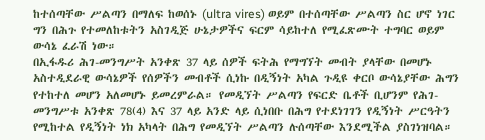ከተሰጣቸው ሥልጣን በማለፍ ከወሰኑ (ultra vires) ወይም በተሰጣቸው ሥልጣን ስር ሆኖ ነገር ግን በሕጉ የተመለከቱትን አስገዲጅ ሁኔታዎችና ፍርም ሳይከተለ የሚፈጽሙት ተግባር ወይም ውሳኔ ፈራሽ ነው።
በኢፋዱሪ ሕገ-መንግሥት አንቀጽ 37 ላይ ሰዎች ፍትሕ የማግኘት መብት ያላቸው በመሆኑ አስተዲደራዊ ውሳኔዎች የሰዎችን መብቶች ሲነኩ በዲኝነት አካል ጉዲዩ ቀርቦ ውሳኔያቸው ሕግን የተከተለ መሆን አለመሆኑ ይመረምራል። የመዲኘት ሥልጣን የፍርድ ቤቶች ቢሆንም የሕገ-መንግሥቱ አንቀጽ 78(4) እና 37 ላይ አንድ ላይ ሲነበቡ በሕግ የተደነገገን የዲኝነት ሥርዓትን የሚከተል የዲኝነት ነክ አካላት በሕግ የመዲኘት ሥልጣን ሉሰጣቸው እንደሚችል ያስገነዝባል።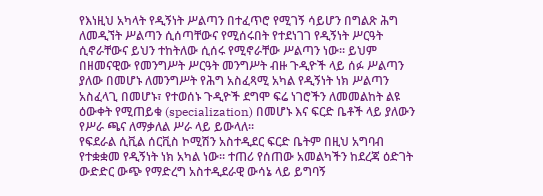የእነዚህ አካላት የዲኝነት ሥልጣን በተፈጥሮ የሚገኝ ሳይሆን በግልጽ ሕግ ለመዲኘት ሥልጣን ሲሰጣቸውና የሚሰሩበት የተደነገገ የዲኝነት ሥርዓት ሲኖራቸውና ይህን ተከትለው ሲሰሩ የሚኖራቸው ሥልጣን ነው። ይህም በዘመናዊው የመንግሥት ሥርዓት መንግሥት ብዙ ጉዲዮች ላይ ሰፉ ሥልጣን ያለው በመሆኑ ለመንግሥት የሕግ አስፈጻሚ አካል የዲኝነት ነክ ሥልጣን አስፈላጊ በመሆኑ፣ የተወሰኑ ጉዲዮች ደግሞ ፍሬ ነገሮችን ለመመልከት ልዩ ዕውቀት የሚጠይቁ (specialization) በመሆኑ እና ፍርድ ቤቶች ላይ ያለውን የሥራ ጫና ለማቃለል ሥራ ላይ ይውላለ።
የፍደራል ሲቪል ሰርቪስ ኮሚሽን አስተዲደር ፍርድ ቤትም በዚህ አግባብ የተቋቋመ የዲኝነት ነክ አካል ነው። ተጠሪ የሰጠው አመልካችን ከደረጃ ዕድገት ውድድር ውጭ የማድረግ አስተዲደራዊ ውሳኔ ላይ ይግባኝ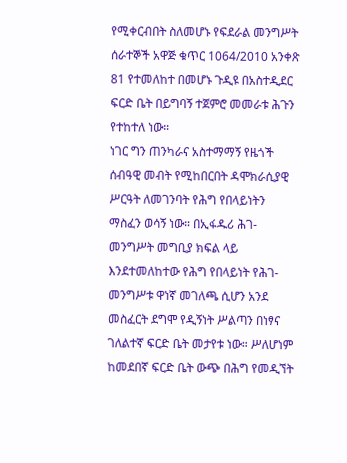የሚቀርብበት ስለመሆኑ የፍደራል መንግሥት ሰራተኞች አዋጅ ቁጥር 1064/2010 አንቀጽ 81 የተመለከተ በመሆኑ ጉዲዩ በአስተዲደር ፍርድ ቤት በይግባኝ ተጀምሮ መመራቱ ሕጉን የተከተለ ነው።
ነገር ግን ጠንካራና አስተማማኝ የዜጎች ሰብዓዊ መብት የሚከበርበት ዳሞክራሲያዊ ሥርዓት ለመገንባት የሕግ የበላይነትን ማስፈን ወሳኝ ነው። በኢፋዱሪ ሕገ-መንግሥት መግቢያ ክፍል ላይ እንደተመለከተው የሕግ የበላይነት የሕገ-መንግሥቱ ዋነኛ መገለጫ ሲሆን አንደ መስፈርት ደግሞ የዲኝነት ሥልጣን በነፃና ገለልተኛ ፍርድ ቤት መታየቱ ነው። ሥለሆነም ከመደበኛ ፍርድ ቤት ውጭ በሕግ የመዲኘት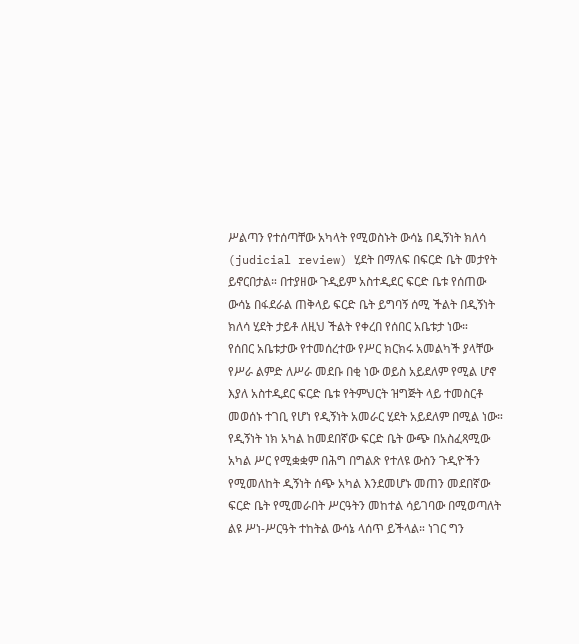ሥልጣን የተሰጣቸው አካላት የሚወስኑት ውሳኔ በዲኝነት ክለሳ (judicial review) ሂደት በማለፍ በፍርድ ቤት መታየት ይኖርበታል። በተያዘው ጉዲይም አስተዲደር ፍርድ ቤቱ የሰጠው ውሳኔ በፋደራል ጠቅላይ ፍርድ ቤት ይግባኝ ሰሚ ችልት በዲኝነት ክለሳ ሂደት ታይቶ ለዚህ ችልት የቀረበ የሰበር አቤቱታ ነው።
የሰበር አቤቱታው የተመሰረተው የሥር ክርክሩ አመልካች ያላቸው የሥራ ልምድ ለሥራ መደቡ በቂ ነው ወይስ አይደለም የሚል ሆኖ እያለ አስተዲደር ፍርድ ቤቱ የትምህርት ዝግጅት ላይ ተመስርቶ መወሰኑ ተገቢ የሆነ የዲኝነት አመራር ሂደት አይደለም በሚል ነው። የዲኝነት ነክ አካል ከመደበኛው ፍርድ ቤት ውጭ በአስፈጻሚው አካል ሥር የሚቋቋም በሕግ በግልጽ የተለዩ ውስን ጉዲዮችን የሚመለከት ዲኝነት ሰጭ አካል እንደመሆኑ መጠን መደበኛው ፍርድ ቤት የሚመራበት ሥርዓትን መከተል ሳይገባው በሚወጣለት ልዩ ሥነ-ሥርዓት ተከትል ውሳኔ ላሰጥ ይችላል። ነገር ግን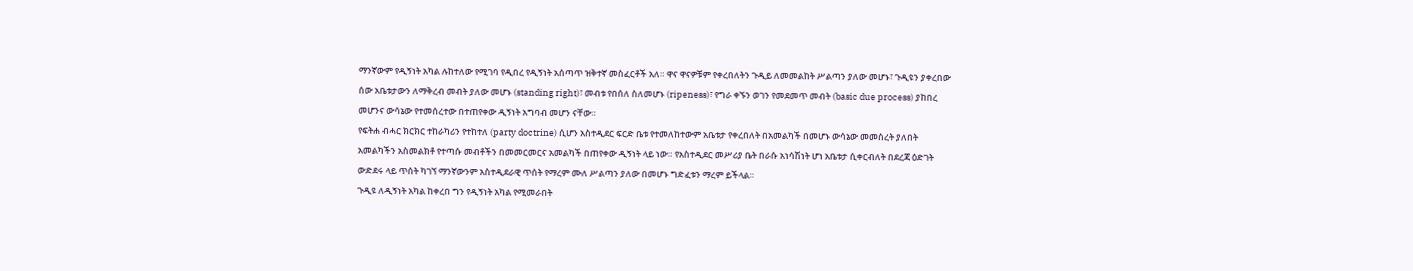ማንኛውም የዲኝነት አካል ሉከተለው የሚገባ የዲበረ የዲኝነት አሰጣጥ ዝቅተኛ መስፈርቶች አለ። ዋና ዋናዎቹም የቀረበለትን ጉዲይ ለመመልከት ሥልጣን ያለው መሆኑ፣ ጉዲዩን ያቀረበው ሰው አቤቱታውን ለማቅረብ መብት ያለው መሆኑ (standing right)፣ መብቱ የበሰለ ስለመሆኑ (ripeness)፣ የግራ ቀኙን ወገን የመደመጥ መብት (basic due process) ያከበረ መሆንና ውሳኔው የተመሰረተው በተጠየቀው ዲኝነት አግባብ መሆን ናቸው።
የፍትሐ ብሓር ክርክር ተከራካሪን የተከተለ (party doctrine) ሲሆን አስተዲደር ፍርድ ቤቱ የተመለከተውም አቤቱታ የቀረበለት በአመልካች በመሆኑ ውሳኔው መመስረት ያለበት አመልካችን አስመልክቶ የተጣሱ መብቶችን በመመርመርና አመልካች በጠየቀው ዲኝነት ላይ ነው። የአስተዲደር መሥሪያ ቤት በራሱ አነሳሽነት ሆነ አቤቱታ ሲቀርብለት በደረጃ ዕድገት ውድደሩ ላይ ጥሰት ካገኘ ማንኛውንም አስተዲደራዊ ጥሰት የማረም ሙለ ሥልጣን ያለው በመሆኑ ግድፈቱን ማረም ይችላል።
ጉዲዩ ለዲኝነት አካል ከቀረበ ግን የዲኝነት አካል የሚመራበት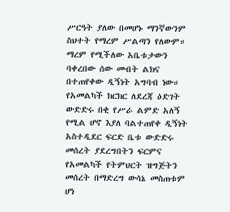ሥርዓት ያለው በመሆኑ ማንኛውንም ስህተት የማረም ሥልጣን የለውም። ማረም የሚችለው አቤቱታውን ባቀረበው ሰው መብት ልክና በተጠየቀው ዲኝነት አግባብ ነው። የአመልካች ክርክር ለደረጃ ዕድገት ውድድሩ በቂ የሥራ ልምድ አለኝ የሚል ሆኖ እያለ ባልተጠየቀ ዲኝነት አስተዲደር ፍርድ ቤቱ ውድድሩ መሰረት ያደረግበትን ፍርምና የአመልካች የትምህርት ዝግጅትን መሰረት በማድረግ ውሳኔ መስጠቱም ሆነ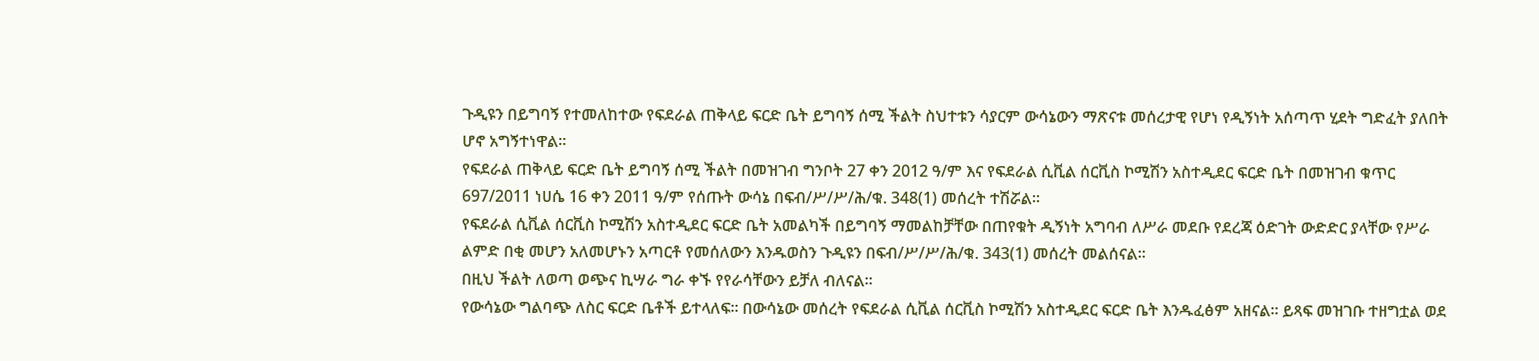ጉዲዩን በይግባኝ የተመለከተው የፍደራል ጠቅላይ ፍርድ ቤት ይግባኝ ሰሚ ችልት ስህተቱን ሳያርም ውሳኔውን ማጽናቱ መሰረታዊ የሆነ የዲኝነት አሰጣጥ ሂደት ግድፈት ያለበት ሆኖ አግኝተነዋል።
የፍደራል ጠቅላይ ፍርድ ቤት ይግባኝ ሰሚ ችልት በመዝገብ ግንቦት 27 ቀን 2012 ዓ/ም እና የፍደራል ሲቪል ሰርቪስ ኮሚሽን አስተዲደር ፍርድ ቤት በመዝገብ ቁጥር 697/2011 ነሀሴ 16 ቀን 2011 ዓ/ም የሰጡት ውሳኔ በፍብ/ሥ/ሥ/ሕ/ቁ. 348(1) መሰረት ተሽሯል።
የፍደራል ሲቪል ሰርቪስ ኮሚሽን አስተዲደር ፍርድ ቤት አመልካች በይግባኝ ማመልከቻቸው በጠየቁት ዲኝነት አግባብ ለሥራ መደቡ የደረጃ ዕድገት ውድድር ያላቸው የሥራ ልምድ በቂ መሆን አለመሆኑን አጣርቶ የመሰለውን እንዱወስን ጉዲዩን በፍብ/ሥ/ሥ/ሕ/ቁ. 343(1) መሰረት መልሰናል።
በዚህ ችልት ለወጣ ወጭና ኪሣራ ግራ ቀኙ የየራሳቸውን ይቻለ ብለናል።
የውሳኔው ግልባጭ ለስር ፍርድ ቤቶች ይተላለፍ። በውሳኔው መሰረት የፍደራል ሲቪል ሰርቪስ ኮሚሽን አስተዲደር ፍርድ ቤት እንዱፈፅም አዘናል። ይጻፍ መዝገቡ ተዘግቷል ወደ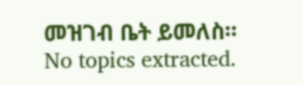መዝገብ ቤት ይመለስ።
No topics extracted.